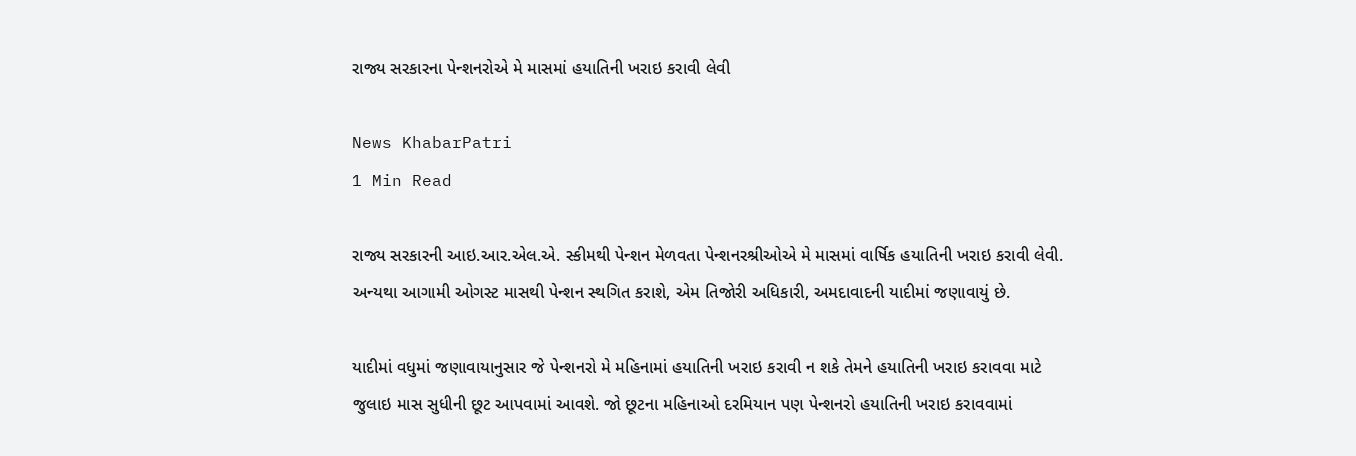રાજ્ય સરકારના પેન્શનરોએ મે માસમાં હયાતિની ખરાઇ કરાવી લેવી

News KhabarPatri
1 Min Read

રાજ્ય સરકારની આઇ.આર.એલ.એ. સ્કીમથી પેન્શન મેળવતા પેન્શનરશ્રીઓએ મે માસમાં વાર્ષિક હયાતિની ખરાઇ કરાવી લેવી. અન્યથા આગામી ઓગસ્ટ માસથી પેન્શન સ્થગિત કરાશે, એમ તિજોરી અધિકારી, અમદાવાદની યાદીમાં જણાવાયું છે.

યાદીમાં વધુમાં જણાવાયાનુસાર જે પેન્શનરો મે મહિનામાં હયાતિની ખરાઇ કરાવી ન શકે તેમને હયાતિની ખરાઇ કરાવવા માટે જુલાઇ માસ સુધીની છૂટ આપવામાં આવશે. જો છૂટના મહિનાઓ દરમિયાન પણ પેન્શનરો હયાતિની ખરાઇ કરાવવામાં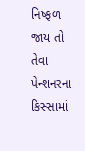નિષ્ફળ જાય તો તેવા પેન્શનરના કિસ્સામાં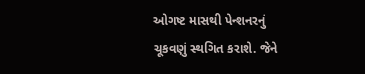ઓગષ્ટ માસથી પેન્શનરનું ચૂકવણું સ્થગિત કરાશે. જેને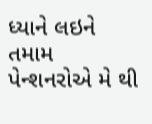ધ્યાને લઇને તમામ પેન્શનરોએ મે થી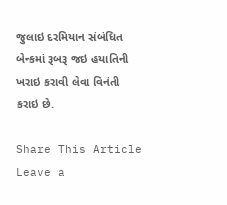જુલાઇ દરમિયાન સંબંધિત બેન્કમાં રૂબરૂ જઇ હયાતિની ખરાઇ કરાવી લેવા વિનંતી કરાઇ છે.

Share This Article
Leave a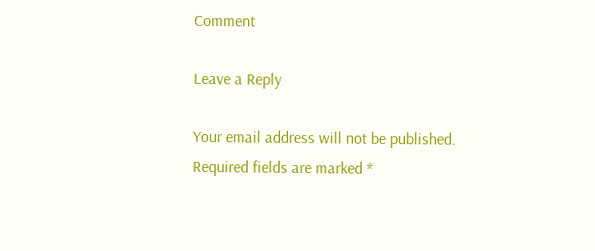Comment

Leave a Reply

Your email address will not be published. Required fields are marked *